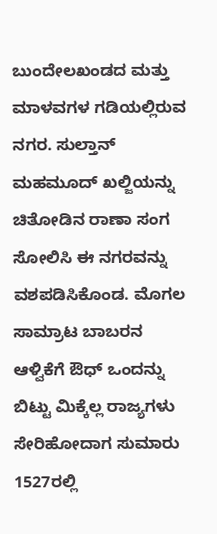ಬುಂದೇಲಖಂಡದ ಮತ್ತು ಮಾಳವಗಳ ಗಡಿಯಲ್ಲಿರುವ ನಗರ. ಸುಲ್ತಾನ್ ಮಹಮೂದ್ ಖಲ್ಜಿಯನ್ನು ಚಿತೋಡಿನ ರಾಣಾ ಸಂಗ ಸೋಲಿಸಿ ಈ ನಗರವನ್ನು ವಶಪಡಿಸಿಕೊಂಡ. ಮೊಗಲ ಸಾಮ್ರಾಟ ಬಾಬರನ ಆಳ್ವಿಕೆಗೆ ಔಧ್ ಒಂದನ್ನು ಬಿಟ್ಟು ಮಿಕ್ಕೆಲ್ಲ ರಾಜ್ಯಗಳು ಸೇರಿಹೋದಾಗ ಸುಮಾರು 1527ರಲ್ಲಿ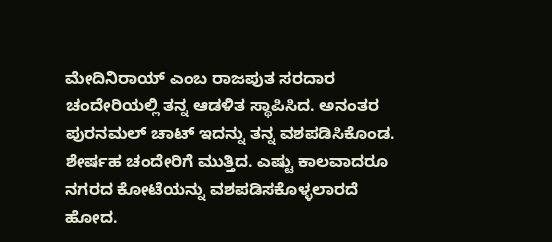ಮೇದಿನಿರಾಯ್ ಎಂಬ ರಾಜಪುತ ಸರದಾರ ಚಂದೇರಿಯಲ್ಲಿ ತನ್ನ ಆಡಳಿತ ಸ್ಥಾಪಿಸಿದ. ಅನಂತರ ಪುರನಮಲ್ ಚಾಟ್ ಇದನ್ನು ತನ್ನ ವಶಪಡಿಸಿಕೊಂಡ. ಶೇರ್ಷಹ ಚಂದೇರಿಗೆ ಮುತ್ತಿದ. ಎಷ್ಟು ಕಾಲವಾದರೂ ನಗರದ ಕೋಟೆಯನ್ನು ವಶಪಡಿಸಕೊಳ್ಳಲಾರದೆ ಹೋದ.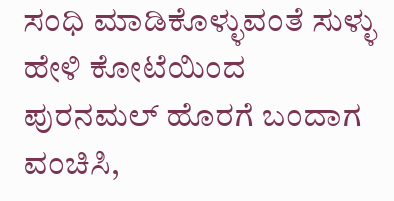ಸಂಧಿ ಮಾಡಿಕೊಳ್ಳುವಂತೆ ಸುಳ್ಳು ಹೇಳಿ ಕೋಟೆಯಿಂದ ಪುರನಮಲ್ ಹೊರಗೆ ಬಂದಾಗ ವಂಚಿಸಿ,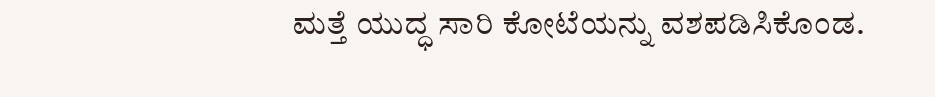ಮತ್ತೆ ಯುದ್ಧ ಸಾರಿ ಕೋಟೆಯನ್ನು ವಶಪಡಿಸಿಕೊಂಡ.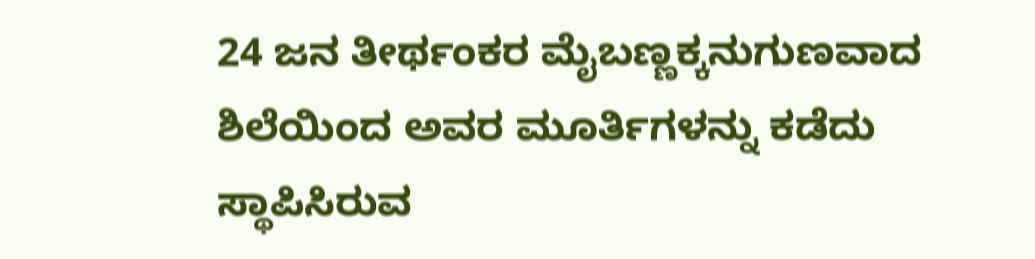24 ಜನ ತೀರ್ಥಂಕರ ಮೈಬಣ್ಣಕ್ಕನುಗುಣವಾದ ಶಿಲೆಯಿಂದ ಅವರ ಮೂರ್ತಿಗಳನ್ನು ಕಡೆದು ಸ್ಥಾಪಿಸಿರುವ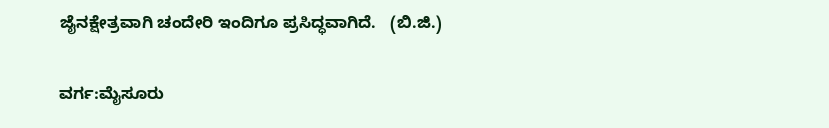ಜೈನಕ್ಷೇತ್ರವಾಗಿ ಚಂದೇರಿ ಇಂದಿಗೂ ಪ್ರಸಿದ್ಧವಾಗಿದೆ.   (ಬಿ.ಜಿ.)

ವರ್ಗ:ಮೈಸೂರು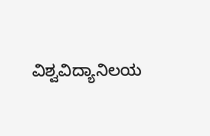ವಿಶ್ವವಿದ್ಯಾನಿಲಯ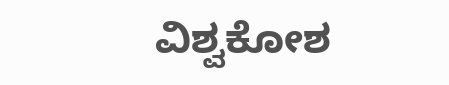ವಿಶ್ವಕೋಶ